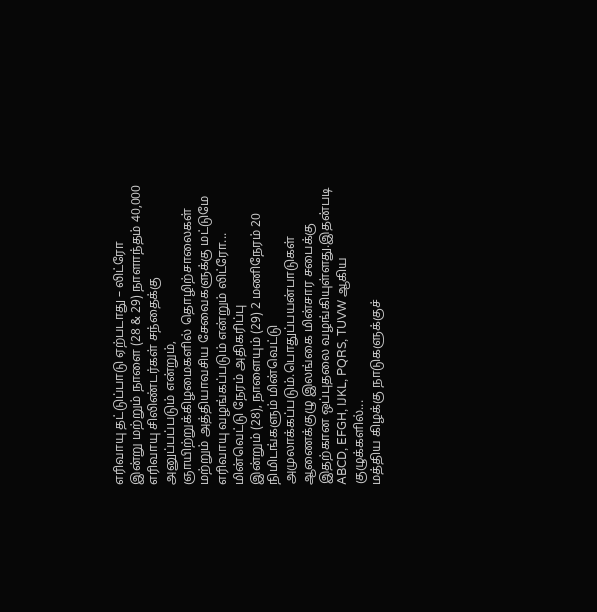எரிவாயு தட்டுப்பாடு ஏற்படாது – லிட்ரோ
இன்று மற்றும் நாளை (28 & 29) நாளாந்தம் 40,000 எரிவாயு சிலிண்டர்கள் சந்தைக்கு அனுப்பப்படும் என்றும், ஞாயிற்றுக்கிழமைகளில் தொழிற்சாலைகள் மற்றும் அத்தியாவசிய சேவைகளுக்கு மட்டுமே எரிவாயு வழங்கப்படும் என்றும் லிட்ரோ...
மின்வெட்டு நேரம் அதிகரிப்பு
இன்றும் (28), நாளையும் (29) 2 மணிநேரம் 20 நிமிடங்களும் மின்வெட்டு அமுலாக்கப்படும்.பொதுப்பயன்பாடுகள் ஆணைக்குழு இலங்கை மின்சார சபைக்கு இதற்கான ஒப்புதலை வழங்கியுள்ளது.இதன்படி ABCD, EFGH, IJKL, PQRS, TUVW ஆகிய குழுக்களில்...
மத்திய கிழக்கு நாடுகளுக்குச்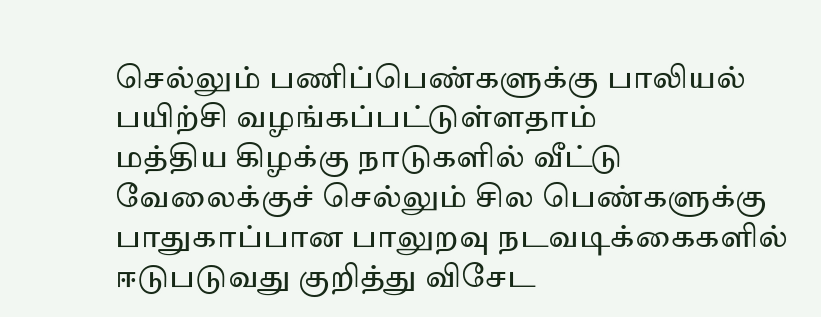செல்லும் பணிப்பெண்களுக்கு பாலியல் பயிற்சி வழங்கப்பட்டுள்ளதாம்
மத்திய கிழக்கு நாடுகளில் வீட்டு வேலைக்குச் செல்லும் சில பெண்களுக்கு பாதுகாப்பான பாலுறவு நடவடிக்கைகளில் ஈடுபடுவது குறித்து விசேட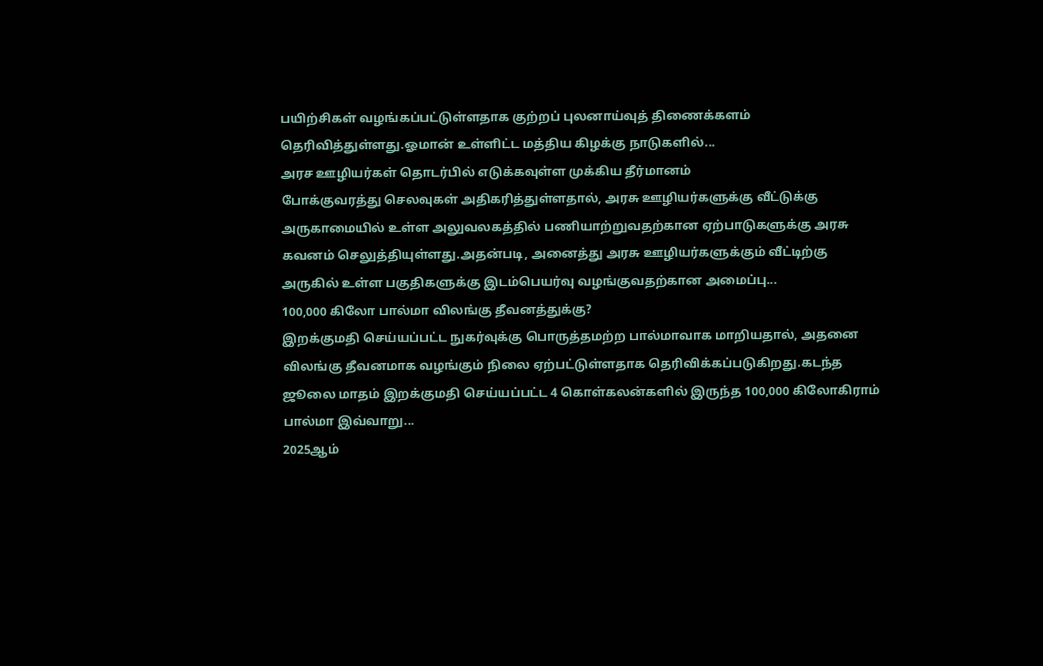பயிற்சிகள் வழங்கப்பட்டுள்ளதாக குற்றப் புலனாய்வுத் திணைக்களம் தெரிவித்துள்ளது.ஓமான் உள்ளிட்ட மத்திய கிழக்கு நாடுகளில்...
அரச ஊழியர்கள் தொடர்பில் எடுக்கவுள்ள முக்கிய தீர்மானம்
போக்குவரத்து செலவுகள் அதிகரித்துள்ளதால், அரசு ஊழியர்களுக்கு வீட்டுக்கு அருகாமையில் உள்ள அலுவலகத்தில் பணியாற்றுவதற்கான ஏற்பாடுகளுக்கு அரசு கவனம் செலுத்தியுள்ளது.அதன்படி, அனைத்து அரசு ஊழியர்களுக்கும் வீட்டிற்கு அருகில் உள்ள பகுதிகளுக்கு இடம்பெயர்வு வழங்குவதற்கான அமைப்பு...
100,000 கிலோ பால்மா விலங்கு தீவனத்துக்கு?
இறக்குமதி செய்யப்பட்ட நுகர்வுக்கு பொருத்தமற்ற பால்மாவாக மாறியதால், அதனை விலங்கு தீவனமாக வழங்கும் நிலை ஏற்பட்டுள்ளதாக தெரிவிக்கப்படுகிறது.கடந்த ஜூலை மாதம் இறக்குமதி செய்யப்பட்ட 4 கொள்கலன்களில் இருந்த 100,000 கிலோகிராம் பால்மா இவ்வாறு...
2025ஆம்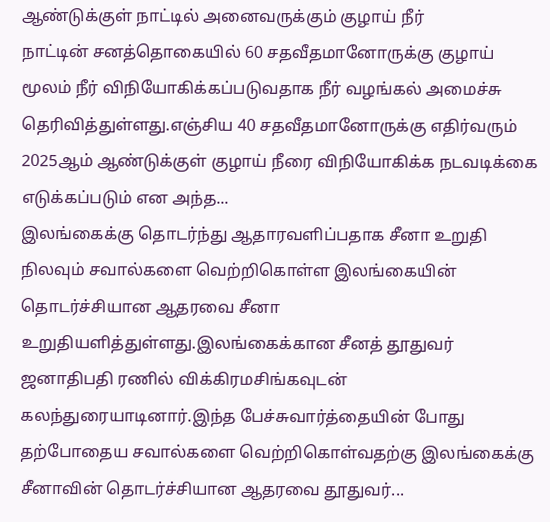ஆண்டுக்குள் நாட்டில் அனைவருக்கும் குழாய் நீர்
நாட்டின் சனத்தொகையில் 60 சதவீதமானோருக்கு குழாய் மூலம் நீர் விநியோகிக்கப்படுவதாக நீர் வழங்கல் அமைச்சு தெரிவித்துள்ளது.எஞ்சிய 40 சதவீதமானோருக்கு எதிர்வரும் 2025ஆம் ஆண்டுக்குள் குழாய் நீரை விநியோகிக்க நடவடிக்கை எடுக்கப்படும் என அந்த...
இலங்கைக்கு தொடர்ந்து ஆதாரவளிப்பதாக சீனா உறுதி
நிலவும் சவால்களை வெற்றிகொள்ள இலங்கையின் தொடர்ச்சியான ஆதரவை சீனா உறுதியளித்துள்ளது.இலங்கைக்கான சீனத் தூதுவர் ஜனாதிபதி ரணில் விக்கிரமசிங்கவுடன் கலந்துரையாடினார்.இந்த பேச்சுவார்த்தையின் போது தற்போதைய சவால்களை வெற்றிகொள்வதற்கு இலங்கைக்கு சீனாவின் தொடர்ச்சியான ஆதரவை தூதுவர்...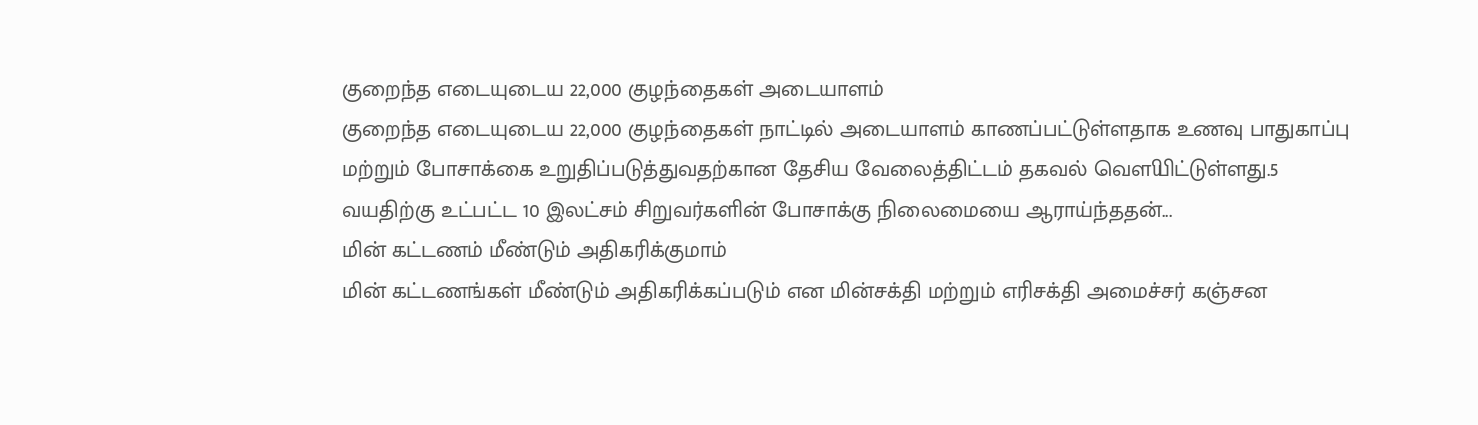குறைந்த எடையுடைய 22,000 குழந்தைகள் அடையாளம்
குறைந்த எடையுடைய 22,000 குழந்தைகள் நாட்டில் அடையாளம் காணப்பட்டுள்ளதாக உணவு பாதுகாப்பு மற்றும் போசாக்கை உறுதிப்படுத்துவதற்கான தேசிய வேலைத்திட்டம் தகவல் வௌியிட்டுள்ளது.5 வயதிற்கு உட்பட்ட 10 இலட்சம் சிறுவர்களின் போசாக்கு நிலைமையை ஆராய்ந்ததன்...
மின் கட்டணம் மீண்டும் அதிகரிக்குமாம்
மின் கட்டணங்கள் மீண்டும் அதிகரிக்கப்படும் என மின்சக்தி மற்றும் எரிசக்தி அமைச்சர் கஞ்சன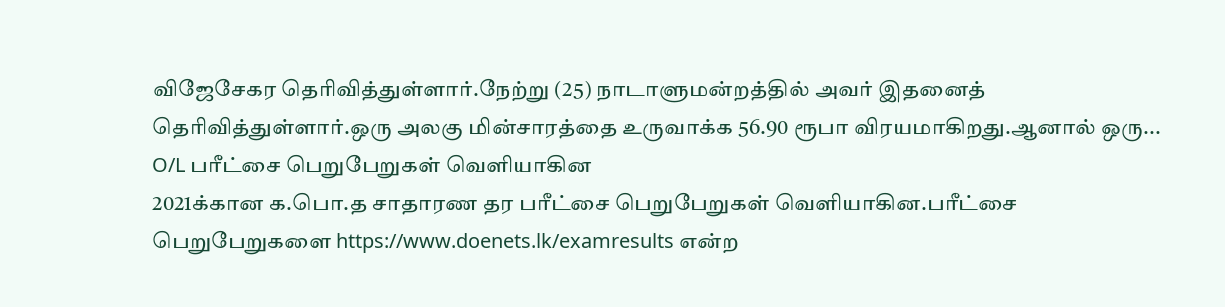விஜேசேகர தெரிவித்துள்ளார்.நேற்று (25) நாடாளுமன்றத்தில் அவர் இதனைத் தெரிவித்துள்ளார்.ஒரு அலகு மின்சாரத்தை உருவாக்க 56.90 ரூபா விரயமாகிறது.ஆனால் ஒரு...
O/L பரீட்சை பெறுபேறுகள் வெளியாகின
2021க்கான க.பொ.த சாதாரண தர பரீட்சை பெறுபேறுகள் வெளியாகின.பரீட்சை பெறுபேறுகளை https://www.doenets.lk/examresults என்ற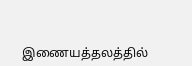இணையத்தலத்தில்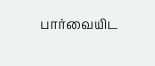பார்வையிட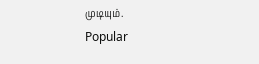முடியும்.
Popular